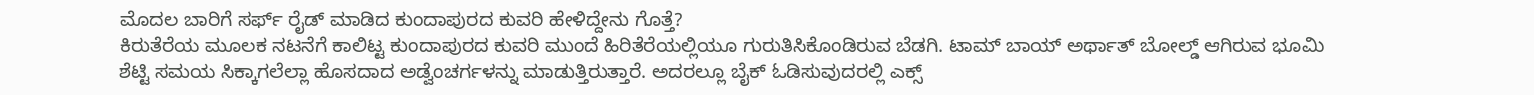ಮೊದಲ ಬಾರಿಗೆ ಸರ್ಫ್ ರೈಡ್ ಮಾಡಿದ ಕುಂದಾಪುರದ ಕುವರಿ ಹೇಳಿದ್ದೇನು ಗೊತ್ತೆ?
ಕಿರುತೆರೆಯ ಮೂಲಕ ನಟನೆಗೆ ಕಾಲಿಟ್ಟ ಕುಂದಾಪುರದ ಕುವರಿ ಮುಂದೆ ಹಿರಿತೆರೆಯಲ್ಲಿಯೂ ಗುರುತಿಸಿಕೊಂಡಿರುವ ಬೆಡಗಿ. ಟಾಮ್ ಬಾಯ್ ಅರ್ಥಾತ್ ಬೋಲ್ಡ್ ಆಗಿರುವ ಭೂಮಿ ಶೆಟ್ಟಿ ಸಮಯ ಸಿಕ್ಕಾಗಲೆಲ್ಲಾ ಹೊಸದಾದ ಅಡ್ವೆಂಚರ್ಗಳನ್ನು ಮಾಡುತ್ತಿರುತ್ತಾರೆ. ಅದರಲ್ಲೂ ಬೈಕ್ ಓಡಿಸುವುದರಲ್ಲಿ ಎಕ್ಸ್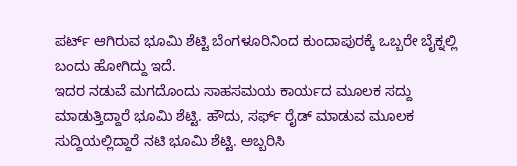ಪರ್ಟ್ ಆಗಿರುವ ಭೂಮಿ ಶೆಟ್ಟಿ ಬೆಂಗಳೂರಿನಿಂದ ಕುಂದಾಪುರಕ್ಕೆ ಒಬ್ಬರೇ ಬೈಕ್ನಲ್ಲಿ ಬಂದು ಹೋಗಿದ್ದು ಇದೆ.
ಇದರ ನಡುವೆ ಮಗದೊಂದು ಸಾಹಸಮಯ ಕಾರ್ಯದ ಮೂಲಕ ಸದ್ದು ಮಾಡುತ್ತಿದ್ದಾರೆ ಭೂಮಿ ಶೆಟ್ಟಿ. ಹೌದು, ಸರ್ಫ್ ರೈಡ್ ಮಾಡುವ ಮೂಲಕ ಸುದ್ದಿಯಲ್ಲಿದ್ದಾರೆ ನಟಿ ಭೂಮಿ ಶೆಟ್ಟಿ. ಅಬ್ಬರಿಸಿ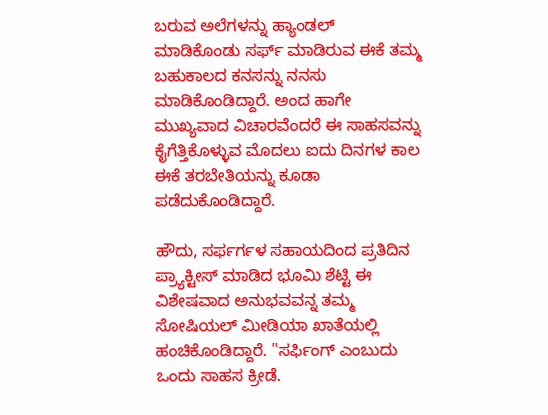ಬರುವ ಅಲೆಗಳನ್ನು ಹ್ಯಾಂಡಲ್ ಮಾಡಿಕೊಂಡು ಸರ್ಫ್ ಮಾಡಿರುವ ಈಕೆ ತಮ್ಮ ಬಹುಕಾಲದ ಕನಸನ್ನು ನನಸು ಮಾಡಿಕೊಂಡಿದ್ದಾರೆ. ಅಂದ ಹಾಗೇ ಮುಖ್ಯವಾದ ವಿಚಾರವೆಂದರೆ ಈ ಸಾಹಸವನ್ನು ಕೈಗೆತ್ತಿಕೊಳ್ಳುವ ಮೊದಲು ಐದು ದಿನಗಳ ಕಾಲ ಈಕೆ ತರಬೇತಿಯನ್ನು ಕೂಡಾ ಪಡೆದುಕೊಂಡಿದ್ದಾರೆ.

ಹೌದು, ಸರ್ಫರ್ಗಳ ಸಹಾಯದಿಂದ ಪ್ರತಿದಿನ ಪ್ರ್ಯಾಕ್ಟೀಸ್ ಮಾಡಿದ ಭೂಮಿ ಶೆಟ್ಟಿ ಈ ವಿಶೇಷವಾದ ಅನುಭವವನ್ನ ತಮ್ಮ ಸೋಷಿಯಲ್ ಮೀಡಿಯಾ ಖಾತೆಯಲ್ಲಿ ಹಂಚಿಕೊಂಡಿದ್ದಾರೆ. "ಸರ್ಫಿಂಗ್ ಎಂಬುದು ಒಂದು ಸಾಹಸ ಕ್ರೀಡೆ.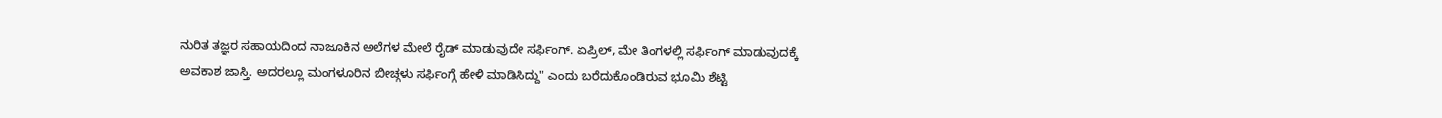ನುರಿತ ತಜ್ಞರ ಸಹಾಯದಿಂದ ನಾಜೂಕಿನ ಅಲೆಗಳ ಮೇಲೆ ರೈಡ್ ಮಾಡುವುದೇ ಸರ್ಫಿಂಗ್. ಏಪ್ರಿಲ್, ಮೇ ತಿಂಗಳಲ್ಲಿ ಸರ್ಫಿಂಗ್ ಮಾಡುವುದಕ್ಕೆ ಅವಕಾಶ ಜಾಸ್ತಿ. ಅದರಲ್ಲೂ ಮಂಗಳೂರಿನ ಬೀಚ್ಗಳು ಸರ್ಫಿಂಗ್ಗೆ ಹೇಳಿ ಮಾಡಿಸಿದ್ದು" ಎಂದು ಬರೆದುಕೊಂಡಿರುವ ಭೂಮಿ ಶೆಟ್ಟಿ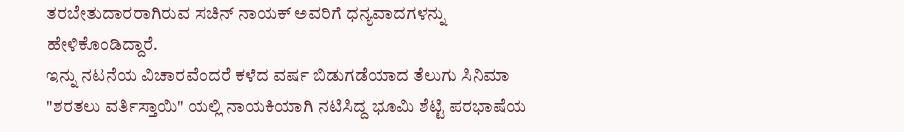ತರಬೇತುದಾರರಾಗಿರುವ ಸಚಿನ್ ನಾಯಕ್ ಅವರಿಗೆ ಧನ್ಯವಾದಗಳನ್ನು ಹೇಳಿಕೊಂಡಿದ್ದಾರೆ.
ಇನ್ನು ನಟನೆಯ ವಿಚಾರವೆಂದರೆ ಕಳೆದ ವರ್ಷ ಬಿಡುಗಡೆಯಾದ ತೆಲುಗು ಸಿನಿಮಾ "ಶರತಲು ವರ್ತಿಸ್ತಾಯಿ" ಯಲ್ಲಿ ನಾಯಕಿಯಾಗಿ ನಟಿಸಿದ್ದ ಭೂಮಿ ಶೆಟ್ಟಿ ಪರಭಾಷೆಯ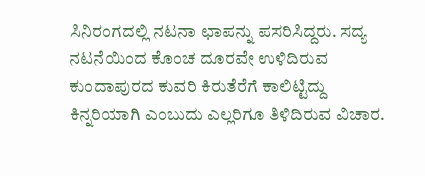ಸಿನಿರಂಗದಲ್ಲಿ ನಟನಾ ಛಾಪನ್ನು ಪಸರಿಸಿದ್ದರು. ಸದ್ಯ ನಟನೆಯಿಂದ ಕೊಂಚ ದೂರವೇ ಉಳಿದಿರುವ ಕುಂದಾಪುರದ ಕುವರಿ ಕಿರುತೆರೆಗೆ ಕಾಲಿಟ್ಟಿದ್ದು ಕಿನ್ನರಿಯಾಗಿ ಎಂಬುದು ಎಲ್ಲರಿಗೂ ತಿಳಿದಿರುವ ವಿಚಾರ.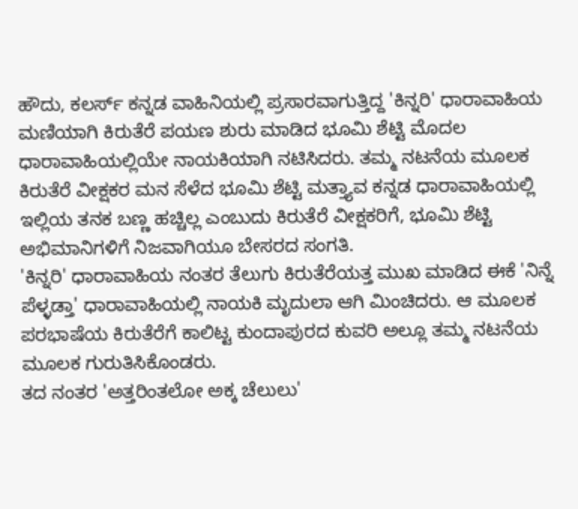ಹೌದು, ಕಲರ್ಸ್ ಕನ್ನಡ ವಾಹಿನಿಯಲ್ಲಿ ಪ್ರಸಾರವಾಗುತ್ತಿದ್ದ 'ಕಿನ್ನರಿ' ಧಾರಾವಾಹಿಯ ಮಣಿಯಾಗಿ ಕಿರುತೆರೆ ಪಯಣ ಶುರು ಮಾಡಿದ ಭೂಮಿ ಶೆಟ್ಟಿ ಮೊದಲ ಧಾರಾವಾಹಿಯಲ್ಲಿಯೇ ನಾಯಕಿಯಾಗಿ ನಟಿಸಿದರು. ತಮ್ಮ ನಟನೆಯ ಮೂಲಕ ಕಿರುತೆರೆ ವೀಕ್ಷಕರ ಮನ ಸೆಳೆದ ಭೂಮಿ ಶೆಟ್ಟಿ ಮತ್ತ್ಯಾವ ಕನ್ನಡ ಧಾರಾವಾಹಿಯಲ್ಲಿ ಇಲ್ಲಿಯ ತನಕ ಬಣ್ಣ ಹಚ್ಚಿಲ್ಲ ಎಂಬುದು ಕಿರುತೆರೆ ವೀಕ್ಷಕರಿಗೆ, ಭೂಮಿ ಶೆಟ್ಟಿ ಅಭಿಮಾನಿಗಳಿಗೆ ನಿಜವಾಗಿಯೂ ಬೇಸರದ ಸಂಗತಿ.
'ಕಿನ್ನರಿ' ಧಾರಾವಾಹಿಯ ನಂತರ ತೆಲುಗು ಕಿರುತೆರೆಯತ್ತ ಮುಖ ಮಾಡಿದ ಈಕೆ 'ನಿನ್ನೆ ಪೆಳ್ಳಡ್ತಾ' ಧಾರಾವಾಹಿಯಲ್ಲಿ ನಾಯಕಿ ಮೃದುಲಾ ಆಗಿ ಮಿಂಚಿದರು. ಆ ಮೂಲಕ ಪರಭಾಷೆಯ ಕಿರುತೆರೆಗೆ ಕಾಲಿಟ್ಟ ಕುಂದಾಪುರದ ಕುವರಿ ಅಲ್ಲೂ ತಮ್ಮ ನಟನೆಯ ಮೂಲಕ ಗುರುತಿಸಿಕೊಂಡರು.
ತದ ನಂತರ 'ಅತ್ತರಿಂತಲೋ ಅಕ್ಕ ಚೆಲುಲು'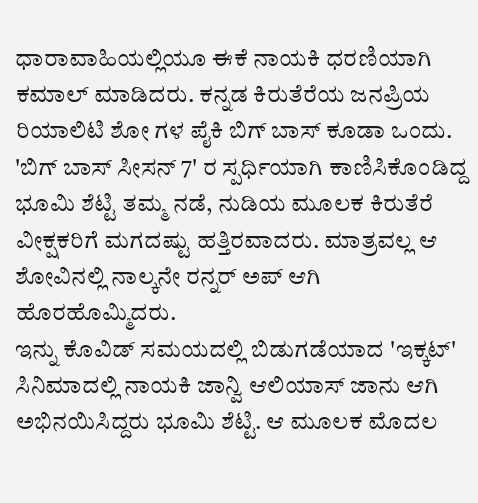ಧಾರಾವಾಹಿಯಲ್ಲಿಯೂ ಈಕೆ ನಾಯಕಿ ಧರಣಿಯಾಗಿ ಕಮಾಲ್ ಮಾಡಿದರು. ಕನ್ನಡ ಕಿರುತೆರೆಯ ಜನಪ್ರಿಯ ರಿಯಾಲಿಟಿ ಶೋ ಗಳ ಪೈಕಿ ಬಿಗ್ ಬಾಸ್ ಕೂಡಾ ಒಂದು. 'ಬಿಗ್ ಬಾಸ್ ಸೀಸನ್ 7' ರ ಸ್ಪರ್ಧಿಯಾಗಿ ಕಾಣಿಸಿಕೊಂಡಿದ್ದ ಭೂಮಿ ಶೆಟ್ಟಿ ತಮ್ಮ ನಡೆ, ನುಡಿಯ ಮೂಲಕ ಕಿರುತೆರೆ ವೀಕ್ಷಕರಿಗೆ ಮಗದಷ್ಟು ಹತ್ತಿರವಾದರು. ಮಾತ್ರವಲ್ಲ ಆ ಶೋವಿನಲ್ಲಿ ನಾಲ್ಕನೇ ರನ್ನರ್ ಅಪ್ ಆಗಿ ಹೊರಹೊಮ್ಮಿದರು.
ಇನ್ನು ಕೊವಿಡ್ ಸಮಯದಲ್ಲಿ ಬಿಡುಗಡೆಯಾದ 'ಇಕ್ಕಟ್' ಸಿನಿಮಾದಲ್ಲಿ ನಾಯಕಿ ಜಾನ್ವಿ ಆಲಿಯಾಸ್ ಜಾನು ಆಗಿ ಅಭಿನಯಿಸಿದ್ದರು ಭೂಮಿ ಶೆಟ್ಟಿ. ಆ ಮೂಲಕ ಮೊದಲ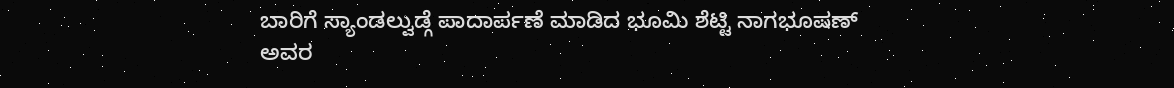ಬಾರಿಗೆ ಸ್ಯಾಂಡಲ್ವುಡ್ಗೆ ಪಾದಾರ್ಪಣೆ ಮಾಡಿದ ಭೂಮಿ ಶೆಟ್ಟಿ ನಾಗಭೂಷಣ್ ಅವರ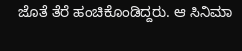ಜೊತೆ ತೆರೆ ಹಂಚಿಕೊಂಡಿದ್ದರು. ಆ ಸಿನಿಮಾ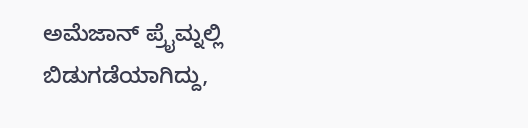ಅಮೆಜಾನ್ ಪ್ರೈಮ್ನಲ್ಲಿ ಬಿಡುಗಡೆಯಾಗಿದ್ದು,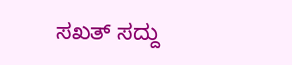ಸಖತ್ ಸದ್ದು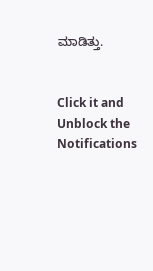ಮಾಡಿತ್ತು.


Click it and Unblock the Notifications